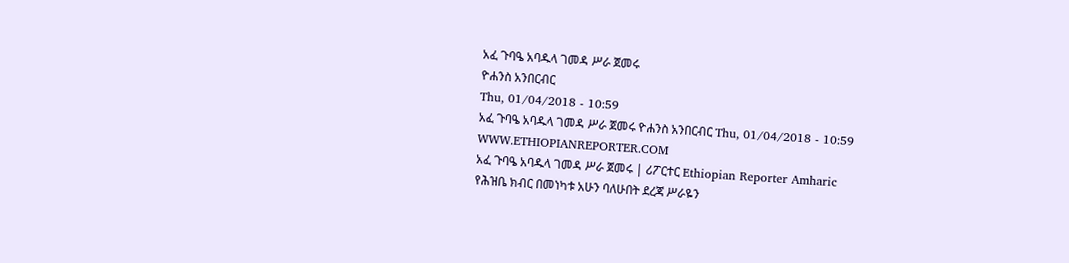አፈ ጉባዔ አባዱላ ገመዳ ሥራ ጀመሩ
ዮሐንስ አንበርብር
Thu, 01/04/2018 - 10:59
አፈ ጉባዔ አባዱላ ገመዳ ሥራ ጀመሩ ዮሐንስ አንበርብር Thu, 01/04/2018 - 10:59
WWW.ETHIOPIANREPORTER.COM
አፈ ጉባዔ አባዱላ ገመዳ ሥራ ጀመሩ | ሪፖርተር Ethiopian Reporter Amharic
የሕዝቤ ክብር በመነካቱ አሁን ባለሁበት ደረጃ ሥራዬን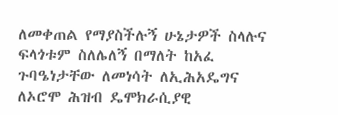ለመቀጠል የማያስችሉኝ ሁኔታዎች ስላሉና ፍላጎቱም ስለሌለኝ በማለት ከአፈ ጉባዔነታቸው ለመነሳት ለኢሕአዴግና ለኦሮሞ ሕዝብ ዴሞክራሲያዊ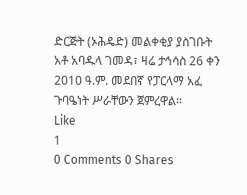ድርጅት (ኦሕዴድ) መልቀቂያ ያስገቡት አቶ አባዱላ ገመዳ፣ ዛሬ ታኅሳስ 26 ቀን 2010 ዓ.ም. መደበኛ የፓርላማ አፈ ጉባዔነት ሥራቸውን ጀምረዋል፡፡
Like
1
0 Comments 0 Shares